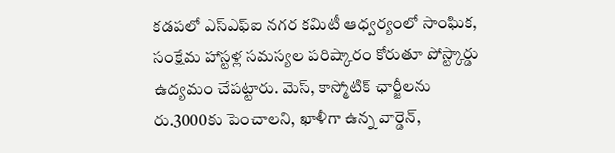కడపలో ఎస్ఎఫ్ఐ నగర కమిటీ ఆధ్వర్యంలో సాంఘిక, సంక్షేమ హాస్టళ్ల సమస్యల పరిష్కారం కోరుతూ పోస్ట్కార్డు ఉద్యమం చేపట్టారు. మెస్, కాస్మోటిక్ ఛార్జీలను రు.3000కు పెంచాలని, ఖాళీగా ఉన్న వార్డెన్,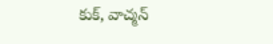కుక్, వాచ్మన్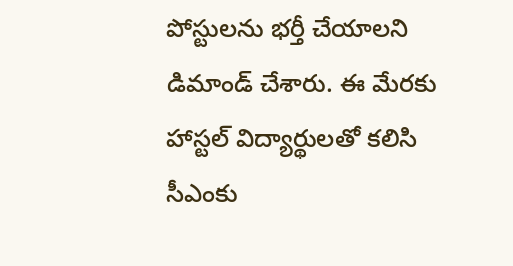పోస్టులను భర్తీ చేయాలని డిమాండ్ చేశారు. ఈ మేరకు హాస్టల్ విద్యార్థులతో కలిసి సీఎంకు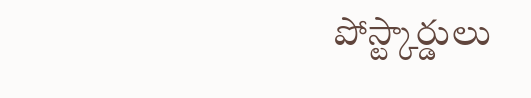పోస్ట్కార్డులు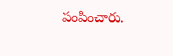పంపించారు.